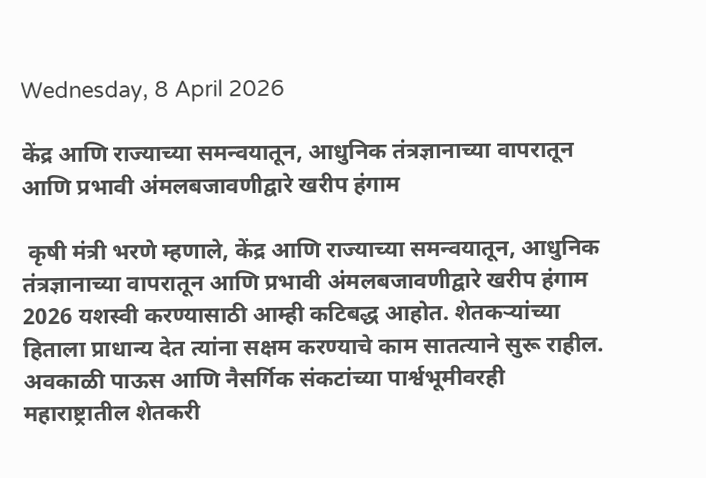Wednesday, 8 April 2026

केंद्र आणि राज्याच्या समन्वयातून, आधुनिक तंत्रज्ञानाच्या वापरातून आणि प्रभावी अंमलबजावणीद्वारे खरीप हंगाम

 कृषी मंत्री भरणे म्हणाले, केंद्र आणि राज्याच्या समन्वयातून, आधुनिक तंत्रज्ञानाच्या वापरातून आणि प्रभावी अंमलबजावणीद्वारे खरीप हंगाम 2026 यशस्वी करण्यासाठी आम्ही कटिबद्ध आहोत. शेतकऱ्यांच्या हिताला प्राधान्य देत त्यांना सक्षम करण्याचे काम सातत्याने सुरू राहील. अवकाळी पाऊस आणि नैसर्गिक संकटांच्या पार्श्वभूमीवरही महाराष्ट्रातील शेतकरी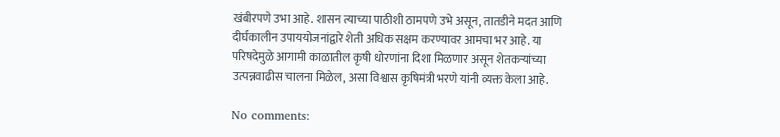खंबीरपणे उभा आहे. शासन त्याच्या पाठीशी ठामपणे उभे असून, तातडीने मदत आणि दीर्घकालीन उपाययोजनांद्वारे शेती अधिक सक्षम करण्यावर आमचा भर आहे. या परिषदेमुळे आगामी काळातील कृषी धोरणांना दिशा मिळणार असून शेतकऱ्यांच्या उत्पन्नवाढीस चालना मिळेल, असा विश्वास कृषिमंत्री भरणे यांनी व्यक्त केला आहे.

No comments: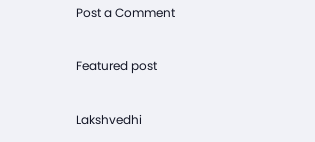Post a Comment

Featured post

Lakshvedhi